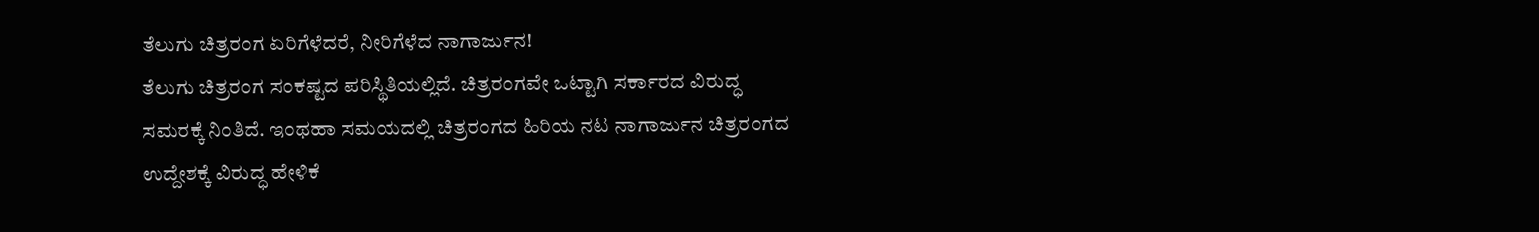ತೆಲುಗು ಚಿತ್ರರಂಗ ಏರಿಗೆಳೆದರೆ, ನೀರಿಗೆಳೆದ ನಾಗಾರ್ಜುನ!
ತೆಲುಗು ಚಿತ್ರರಂಗ ಸಂಕಷ್ಟದ ಪರಿಸ್ಥಿತಿಯಲ್ಲಿದೆ. ಚಿತ್ರರಂಗವೇ ಒಟ್ಟಾಗಿ ಸರ್ಕಾರದ ವಿರುದ್ಧ ಸಮರಕ್ಕೆ ನಿಂತಿದೆ. ಇಂಥಹಾ ಸಮಯದಲ್ಲಿ ಚಿತ್ರರಂಗದ ಹಿರಿಯ ನಟ ನಾಗಾರ್ಜುನ ಚಿತ್ರರಂಗದ ಉದ್ದೇಶಕ್ಕೆ ವಿರುದ್ಧ ಹೇಳಿಕೆ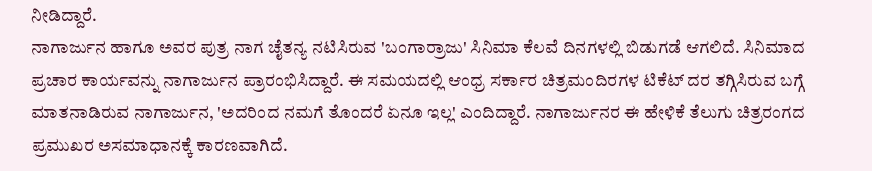ನೀಡಿದ್ದಾರೆ.
ನಾಗಾರ್ಜುನ ಹಾಗೂ ಅವರ ಪುತ್ರ ನಾಗ ಚೈತನ್ಯ ನಟಿಸಿರುವ 'ಬಂಗಾರ್ರಾಜು' ಸಿನಿಮಾ ಕೆಲವೆ ದಿನಗಳಲ್ಲಿ ಬಿಡುಗಡೆ ಆಗಲಿದೆ. ಸಿನಿಮಾದ ಪ್ರಚಾರ ಕಾರ್ಯವನ್ನು ನಾಗಾರ್ಜುನ ಪ್ರಾರಂಭಿಸಿದ್ದಾರೆ. ಈ ಸಮಯದಲ್ಲಿ ಆಂಧ್ರ ಸರ್ಕಾರ ಚಿತ್ರಮಂದಿರಗಳ ಟಿಕೆಟ್ ದರ ತಗ್ಗಿಸಿರುವ ಬಗ್ಗೆ ಮಾತನಾಡಿರುವ ನಾಗಾರ್ಜುನ, 'ಅದರಿಂದ ನಮಗೆ ತೊಂದರೆ ಏನೂ ಇಲ್ಲ' ಎಂದಿದ್ದಾರೆ. ನಾಗಾರ್ಜುನರ ಈ ಹೇಳಿಕೆ ತೆಲುಗು ಚಿತ್ರರಂಗದ ಪ್ರಮುಖರ ಅಸಮಾಧಾನಕ್ಕೆ ಕಾರಣವಾಗಿದೆ.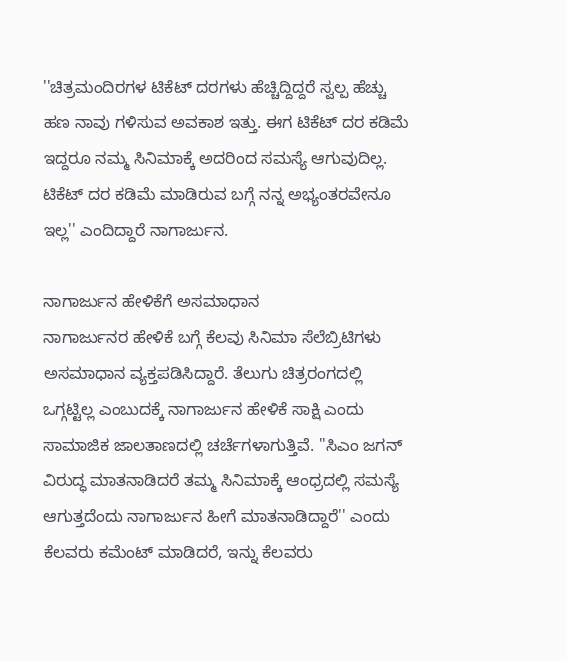''ಚಿತ್ರಮಂದಿರಗಳ ಟಿಕೆಟ್ ದರಗಳು ಹೆಚ್ಚಿದ್ದಿದ್ದರೆ ಸ್ವಲ್ಪ ಹೆಚ್ಚು ಹಣ ನಾವು ಗಳಿಸುವ ಅವಕಾಶ ಇತ್ತು. ಈಗ ಟಿಕೆಟ್ ದರ ಕಡಿಮೆ ಇದ್ದರೂ ನಮ್ಮ ಸಿನಿಮಾಕ್ಕೆ ಅದರಿಂದ ಸಮಸ್ಯೆ ಆಗುವುದಿಲ್ಲ. ಟಿಕೆಟ್ ದರ ಕಡಿಮೆ ಮಾಡಿರುವ ಬಗ್ಗೆ ನನ್ನ ಅಭ್ಯಂತರವೇನೂ ಇಲ್ಲ'' ಎಂದಿದ್ದಾರೆ ನಾಗಾರ್ಜುನ.

ನಾಗಾರ್ಜುನ ಹೇಳಿಕೆಗೆ ಅಸಮಾಧಾನ
ನಾಗಾರ್ಜುನರ ಹೇಳಿಕೆ ಬಗ್ಗೆ ಕೆಲವು ಸಿನಿಮಾ ಸೆಲೆಬ್ರಿಟಿಗಳು ಅಸಮಾಧಾನ ವ್ಯಕ್ತಪಡಿಸಿದ್ದಾರೆ. ತೆಲುಗು ಚಿತ್ರರಂಗದಲ್ಲಿ ಒಗ್ಗಟ್ಟಿಲ್ಲ ಎಂಬುದಕ್ಕೆ ನಾಗಾರ್ಜುನ ಹೇಳಿಕೆ ಸಾಕ್ಷಿ ಎಂದು ಸಾಮಾಜಿಕ ಜಾಲತಾಣದಲ್ಲಿ ಚರ್ಚೆಗಳಾಗುತ್ತಿವೆ. ''ಸಿಎಂ ಜಗನ್ ವಿರುದ್ಧ ಮಾತನಾಡಿದರೆ ತಮ್ಮ ಸಿನಿಮಾಕ್ಕೆ ಆಂಧ್ರದಲ್ಲಿ ಸಮಸ್ಯೆ ಆಗುತ್ತದೆಂದು ನಾಗಾರ್ಜುನ ಹೀಗೆ ಮಾತನಾಡಿದ್ದಾರೆ'' ಎಂದು ಕೆಲವರು ಕಮೆಂಟ್ ಮಾಡಿದರೆ, ಇನ್ನು ಕೆಲವರು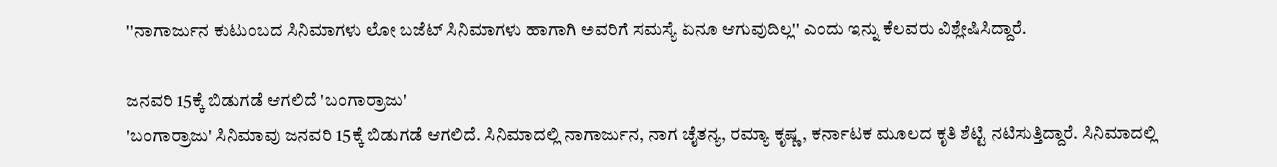''ನಾಗಾರ್ಜುನ ಕುಟುಂಬದ ಸಿನಿಮಾಗಳು ಲೋ ಬಜೆಟ್ ಸಿನಿಮಾಗಳು ಹಾಗಾಗಿ ಅವರಿಗೆ ಸಮಸ್ಯೆ ಏನೂ ಆಗುವುದಿಲ್ಲ'' ಎಂದು ಇನ್ನು ಕೆಲವರು ವಿಶ್ಲೇಷಿಸಿದ್ದಾರೆ.

ಜನವರಿ 15ಕ್ಕೆ ಬಿಡುಗಡೆ ಆಗಲಿದೆ 'ಬಂಗಾರ್ರಾಜು'
'ಬಂಗಾರ್ರಾಜು' ಸಿನಿಮಾವು ಜನವರಿ 15ಕ್ಕೆ ಬಿಡುಗಡೆ ಆಗಲಿದೆ. ಸಿನಿಮಾದಲ್ಲಿ ನಾಗಾರ್ಜುನ, ನಾಗ ಚೈತನ್ಯ, ರಮ್ಯಾ ಕೃಷ್ಣ, ಕರ್ನಾಟಕ ಮೂಲದ ಕೃತಿ ಶೆಟ್ಟಿ ನಟಿಸುತ್ತಿದ್ದಾರೆ. ಸಿನಿಮಾದಲ್ಲಿ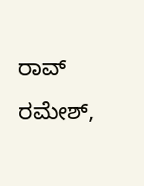ರಾವ್ ರಮೇಶ್,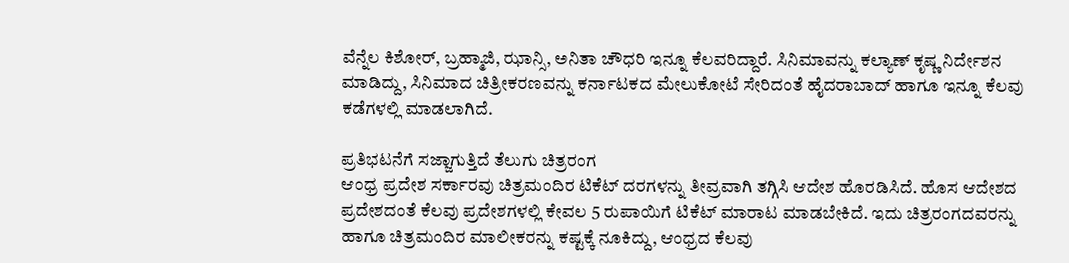ವೆನ್ನೆಲ ಕಿಶೋರ್, ಬ್ರಹ್ಮಾಜಿ, ಝಾನ್ಸಿ, ಅನಿತಾ ಚೌಧರಿ ಇನ್ನೂ ಕೆಲವರಿದ್ದಾರೆ. ಸಿನಿಮಾವನ್ನು ಕಲ್ಯಾಣ್ ಕೃಷ್ಣ ನಿರ್ದೇಶನ ಮಾಡಿದ್ದು, ಸಿನಿಮಾದ ಚಿತ್ರೀಕರಣವನ್ನು ಕರ್ನಾಟಕದ ಮೇಲುಕೋಟೆ ಸೇರಿದಂತೆ ಹೈದರಾಬಾದ್ ಹಾಗೂ ಇನ್ನೂ ಕೆಲವು ಕಡೆಗಳಲ್ಲಿ ಮಾಡಲಾಗಿದೆ.

ಪ್ರತಿಭಟನೆಗೆ ಸಜ್ಜಾಗುತ್ತಿದೆ ತೆಲುಗು ಚಿತ್ರರಂಗ
ಆಂಧ್ರ ಪ್ರದೇಶ ಸರ್ಕಾರವು ಚಿತ್ರಮಂದಿರ ಟಿಕೆಟ್ ದರಗಳನ್ನು ತೀವ್ರವಾಗಿ ತಗ್ಗಿಸಿ ಆದೇಶ ಹೊರಡಿಸಿದೆ. ಹೊಸ ಆದೇಶದ ಪ್ರದೇಶದಂತೆ ಕೆಲವು ಪ್ರದೇಶಗಳಲ್ಲಿ ಕೇವಲ 5 ರುಪಾಯಿಗೆ ಟಿಕೆಟ್ ಮಾರಾಟ ಮಾಡಬೇಕಿದೆ. ಇದು ಚಿತ್ರರಂಗದವರನ್ನು ಹಾಗೂ ಚಿತ್ರಮಂದಿರ ಮಾಲೀಕರನ್ನು ಕಷ್ಟಕ್ಕೆ ನೂಕಿದ್ದು, ಆಂಧ್ರದ ಕೆಲವು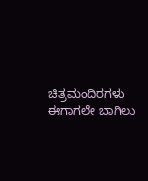ಚಿತ್ರಮಂದಿರಗಳು ಈಗಾಗಲೇ ಬಾಗಿಲು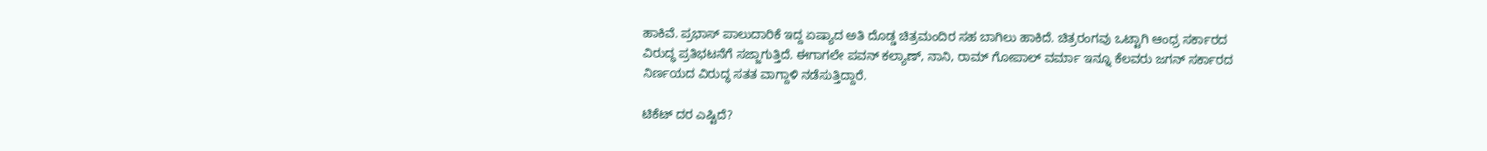ಹಾಕಿವೆ. ಪ್ರಭಾಸ್ ಪಾಲುದಾರಿಕೆ ಇದ್ದ ಏಷ್ಯಾದ ಅತಿ ದೊಡ್ಡ ಚಿತ್ರಮಂದಿರ ಸಹ ಬಾಗಿಲು ಹಾಕಿದೆ. ಚಿತ್ರರಂಗವು ಒಟ್ಟಾಗಿ ಆಂಧ್ರ ಸರ್ಕಾರದ ವಿರುದ್ಧ ಪ್ರತಿಭಟನೆಗೆ ಸಜ್ಜಾಗುತ್ತಿದೆ. ಈಗಾಗಲೇ ಪವನ್ ಕಲ್ಯಾಣ್, ನಾನಿ, ರಾಮ್ ಗೋಪಾಲ್ ವರ್ಮಾ ಇನ್ನೂ ಕೆಲವರು ಜಗನ್ ಸರ್ಕಾರದ ನಿರ್ಣಯದ ವಿರುದ್ಧ ಸತತ ವಾಗ್ದಾಳಿ ನಡೆಸುತ್ತಿದ್ದಾರೆ.

ಟಿಕೆಟ್ ದರ ಎಷ್ಟಿದೆ?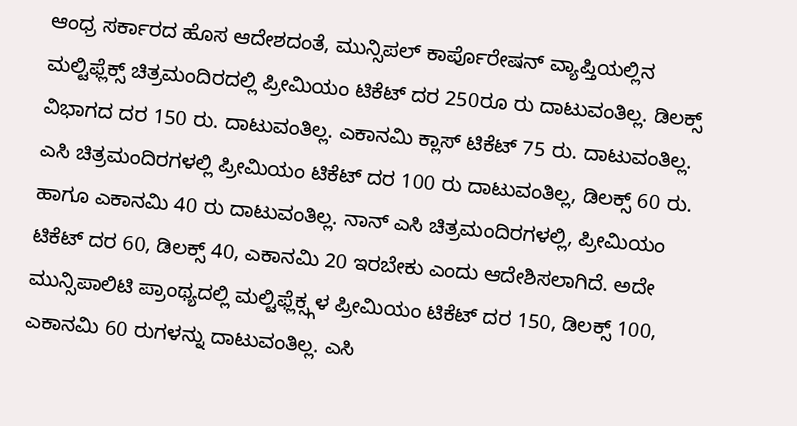ಆಂಧ್ರ ಸರ್ಕಾರದ ಹೊಸ ಆದೇಶದಂತೆ, ಮುನ್ಸಿಪಲ್ ಕಾರ್ಪೊರೇಷನ್ ವ್ಯಾಪ್ತಿಯಲ್ಲಿನ ಮಲ್ಟಿಫ್ಲೆಕ್ಸ್ ಚಿತ್ರಮಂದಿರದಲ್ಲಿ ಪ್ರೀಮಿಯಂ ಟಿಕೆಟ್ ದರ 250ರೂ ರು ದಾಟುವಂತಿಲ್ಲ. ಡಿಲಕ್ಸ್ ವಿಭಾಗದ ದರ 150 ರು. ದಾಟುವಂತಿಲ್ಲ. ಎಕಾನಮಿ ಕ್ಲಾಸ್ ಟಿಕೆಟ್ 75 ರು. ದಾಟುವಂತಿಲ್ಲ. ಎಸಿ ಚಿತ್ರಮಂದಿರಗಳಲ್ಲಿ ಪ್ರೀಮಿಯಂ ಟಿಕೆಟ್ ದರ 100 ರು ದಾಟುವಂತಿಲ್ಲ, ಡಿಲಕ್ಸ್ 60 ರು. ಹಾಗೂ ಎಕಾನಮಿ 40 ರು ದಾಟುವಂತಿಲ್ಲ. ನಾನ್ ಎಸಿ ಚಿತ್ರಮಂದಿರಗಳಲ್ಲಿ, ಪ್ರೀಮಿಯಂ ಟಿಕೆಟ್ ದರ 60, ಡಿಲಕ್ಸ್ 40, ಎಕಾನಮಿ 20 ಇರಬೇಕು ಎಂದು ಆದೇಶಿಸಲಾಗಿದೆ. ಅದೇ ಮುನ್ಸಿಪಾಲಿಟಿ ಪ್ರಾಂಥ್ಯದಲ್ಲಿ ಮಲ್ಟಿಫ್ಲೆಕ್ಸ್ಗಳ ಪ್ರೀಮಿಯಂ ಟಿಕೆಟ್ ದರ 150, ಡಿಲಕ್ಸ್ 100, ಎಕಾನಮಿ 60 ರುಗಳನ್ನು ದಾಟುವಂತಿಲ್ಲ. ಎಸಿ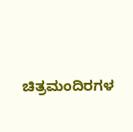ಚಿತ್ರಮಂದಿರಗಳ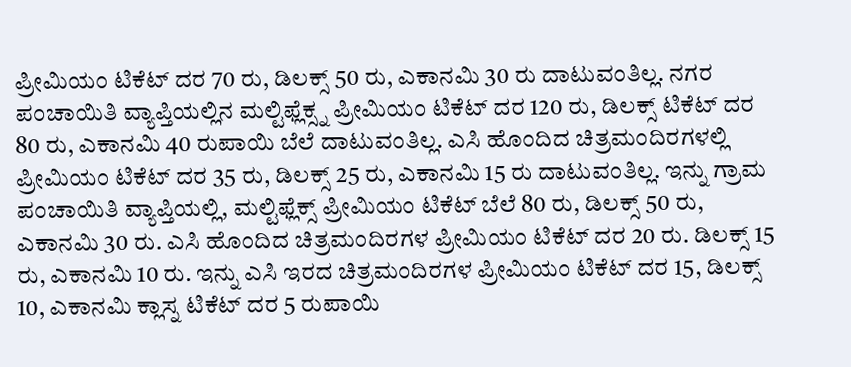ಪ್ರೀಮಿಯಂ ಟಿಕೆಟ್ ದರ 70 ರು, ಡಿಲಕ್ಸ್ 50 ರು, ಎಕಾನಮಿ 30 ರು ದಾಟುವಂತಿಲ್ಲ. ನಗರ ಪಂಚಾಯಿತಿ ವ್ಯಾಪ್ತಿಯಲ್ಲಿನ ಮಲ್ಟಿಫ್ಲೆಕ್ಸ್ನ ಪ್ರೀಮಿಯಂ ಟಿಕೆಟ್ ದರ 120 ರು, ಡಿಲಕ್ಸ್ ಟಿಕೆಟ್ ದರ 80 ರು, ಎಕಾನಮಿ 40 ರುಪಾಯಿ ಬೆಲೆ ದಾಟುವಂತಿಲ್ಲ. ಎಸಿ ಹೊಂದಿದ ಚಿತ್ರಮಂದಿರಗಳಲ್ಲಿ ಪ್ರೀಮಿಯಂ ಟಿಕೆಟ್ ದರ 35 ರು, ಡಿಲಕ್ಸ್ 25 ರು, ಎಕಾನಮಿ 15 ರು ದಾಟುವಂತಿಲ್ಲ. ಇನ್ನು ಗ್ರಾಮ ಪಂಚಾಯಿತಿ ವ್ಯಾಪ್ತಿಯಲ್ಲಿ, ಮಲ್ಟಿಫ್ಲೆಕ್ಸ್ ಪ್ರೀಮಿಯಂ ಟಿಕೆಟ್ ಬೆಲೆ 80 ರು, ಡಿಲಕ್ಸ್ 50 ರು, ಎಕಾನಮಿ 30 ರು. ಎಸಿ ಹೊಂದಿದ ಚಿತ್ರಮಂದಿರಗಳ ಪ್ರೀಮಿಯಂ ಟಿಕೆಟ್ ದರ 20 ರು. ಡಿಲಕ್ಸ್ 15 ರು, ಎಕಾನಮಿ 10 ರು. ಇನ್ನು ಎಸಿ ಇರದ ಚಿತ್ರಮಂದಿರಗಳ ಪ್ರೀಮಿಯಂ ಟಿಕೆಟ್ ದರ 15, ಡಿಲಕ್ಸ್ 10, ಎಕಾನಮಿ ಕ್ಲಾಸ್ನ ಟಿಕೆಟ್ ದರ 5 ರುಪಾಯಿ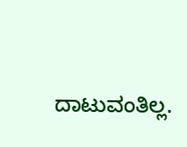ದಾಟುವಂತಿಲ್ಲ.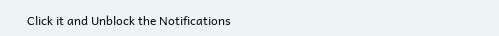Click it and Unblock the Notifications